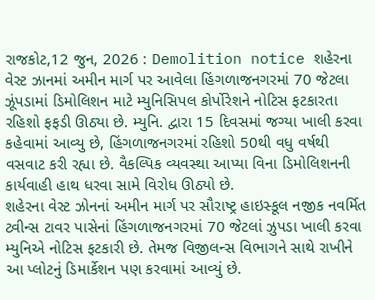રાજકોટ,12 જુન, 2026 : Demolition notice શહેરના વેસ્ટ ઝાનમાં અમીન માર્ગ પર આવેલા હિંગળાજનગરમાં 70 જેટલા ઝૂંપડામાં ડિમોલિશન માટે મ્યુનિસિપલ કોર્પોરેશને નોટિસ ફટકારતા રહિશો ફફડી ઊઠ્યા છે. મ્યુનિ. દ્વારા 15 દિવસમાં જગ્યા ખાલી કરવા કહેવામાં આવ્યુ છે, હિંગળાજનગરમાં રહિશો 50થી વધુ વર્ષથી વસવાટ કરી રહ્યા છે. વૈકલ્પિક વ્યવસ્થા આપ્યા વિના ડિમોલિશનની કાર્યવાહી હાથ ધરવા સામે વિરોધ ઊઠ્યો છે.
શહેરના વેસ્ટ ઝોનનાં અમીન માર્ગ પર સૌરાષ્ટ્ર હાઇસ્કૂલ નજીક નવર્મિત ટ્વીન્સ ટાવર પાસેનાં હિંગળાજનગરમાં 70 જેટલાં ઝુપડા ખાલી કરવા મ્યુનિએ નોટિસ ફટકારી છે. તેમજ વિજીલન્સ વિભાગને સાથે રાખીને આ પ્લોટનું ડિમાર્કેશન પણ કરવામાં આવ્યું છે.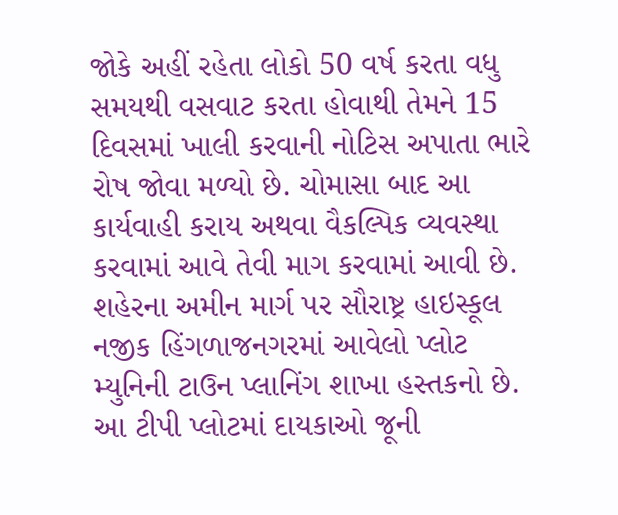જોકે અહીં રહેતા લોકો 50 વર્ષ કરતા વધુ સમયથી વસવાટ કરતા હોવાથી તેમને 15 દિવસમાં ખાલી કરવાની નોટિસ અપાતા ભારે રોષ જોવા મળ્યો છે. ચોમાસા બાદ આ કાર્યવાહી કરાય અથવા વૈકલ્પિક વ્યવસ્થા કરવામાં આવે તેવી માગ કરવામાં આવી છે.
શહેરના અમીન માર્ગ પર સૌરાષ્ટ્ર હાઇસ્કૂલ નજીક હિંગળાજનગરમાં આવેલો પ્લોટ મ્યુનિની ટાઉન પ્લાનિંગ શાખા હસ્તકનો છે. આ ટીપી પ્લોટમાં દાયકાઓ જૂની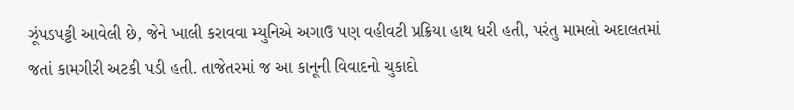ઝૂંપડપટ્ટી આવેલી છે, જેને ખાલી કરાવવા મ્યુનિએ અગાઉ પણ વહીવટી પ્રક્રિયા હાથ ધરી હતી, પરંતુ મામલો અદાલતમાં જતાં કામગીરી અટકી પડી હતી. તાજેતરમાં જ આ કાનૂની વિવાદનો ચુકાદો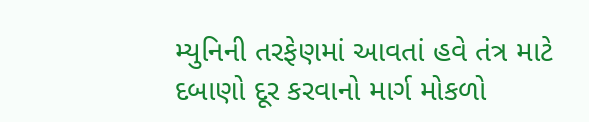મ્યુનિની તરફેણમાં આવતાં હવે તંત્ર માટે દબાણો દૂર કરવાનો માર્ગ મોકળો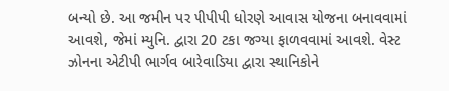બન્યો છે. આ જમીન પર પીપીપી ધોરણે આવાસ યોજના બનાવવામાં આવશે, જેમાં મ્યુનિ. દ્વારા 20 ટકા જગ્યા ફાળવવામાં આવશે. વેસ્ટ ઝોનના એટીપી ભાર્ગવ બારેવાડિયા દ્વારા સ્થાનિકોને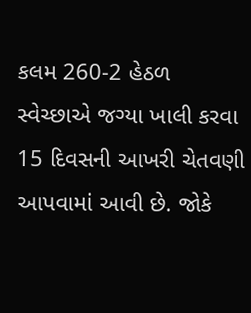કલમ 260-2 હેઠળ સ્વેચ્છાએ જગ્યા ખાલી કરવા 15 દિવસની આખરી ચેતવણી આપવામાં આવી છે. જોકે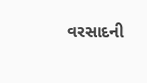વરસાદની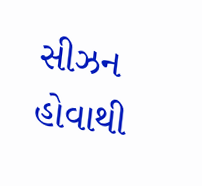સીઝન હોવાથી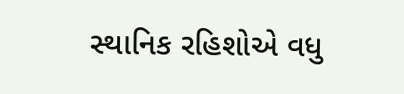સ્થાનિક રહિશોએ વધુ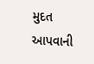મુદત આપવાની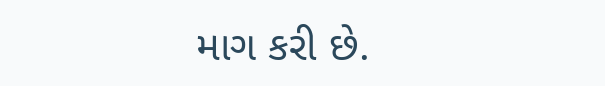માગ કરી છે.